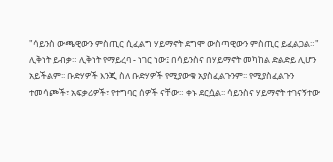"ሳይንስ ውጫዊውን ምስጢር ሲፈልግ ሃይማኖት ደግሞ ውስጣዊውን ምስጢር ይፈልጋል።"
ሊቅነት ይብቃ። ሊቅነት የማይረባ - ነገር ነው፤ በሳይንስና በሃይማኖት መካከል ድልድይ ሊሆን አይችልም፡፡ ቡድሃዎች እንጂ ስለ ቡድሃዎች የሚያውቁ አያስፈልጉንም፡፡ የሚያስፈልጉን ተመሳጮች፣ አፍቃሪዎች፣ የተግባር ሰዎች ናቸው። ቀኑ ደርሷል፡፡ ሳይንስና ሃይማኖት ተገናኝተው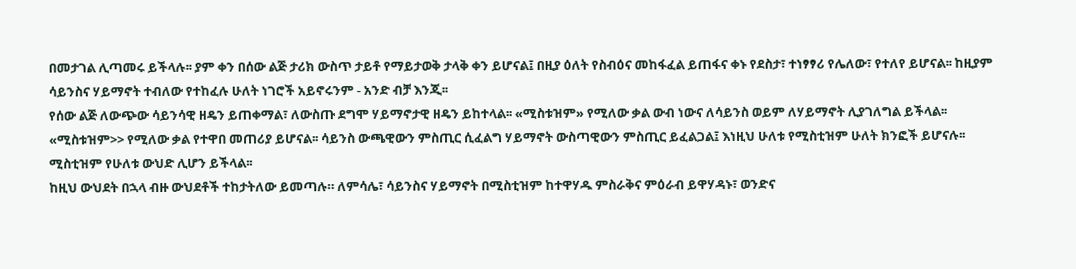በመታገል ሊጣመሩ ይችላሉ፡፡ ያም ቀን በሰው ልጅ ታሪክ ውስጥ ታይቶ የማይታወቅ ታላቅ ቀን ይሆናል፤ በዚያ ዕለት የስብዕና መከፋፈል ይጠፋና ቀኑ የደስታ፣ ተነፃፃሪ የሌለው፣ የተለየ ይሆናል፡፡ ከዚያም ሳይንስና ሃይማኖት ተብለው የተከፈሉ ሁለት ነገሮች አይኖሩንም - አንድ ብቻ እንጂ፡፡
የሰው ልጅ ለውጭው ሳይንሳዊ ዘዴን ይጠቀማል፣ ለውስጡ ደግሞ ሃይማኖታዊ ዘዴን ይከተላል፡፡ «ሚስቱዝም» የሚለው ቃል ውብ ነውና ለሳይንስ ወይም ለሃይማኖት ሊያገለግል ይችላል፡፡ «ሚስቱዝም>> የሚለው ቃል የተዋበ መጠሪያ ይሆናል፡፡ ሳይንስ ውጫዊውን ምስጢር ሲፈልግ ሃይማኖት ውስጣዊውን ምስጢር ይፈልጋል፤ እነዚህ ሁለቱ የሚስቲዝም ሁለት ክንፎች ይሆናሉ፡፡ ሚስቲዝም የሁለቱ ውህድ ሊሆን ይችላል፡፡
ከዚህ ውህደት በኋላ ብዙ ውህደቶች ተከታትለው ይመጣሉ። ለምሳሌ፣ ሳይንስና ሃይማኖት በሚስቲዝም ከተዋሃዱ ምስራቅና ምዕራብ ይዋሃዳኑ፣ ወንድና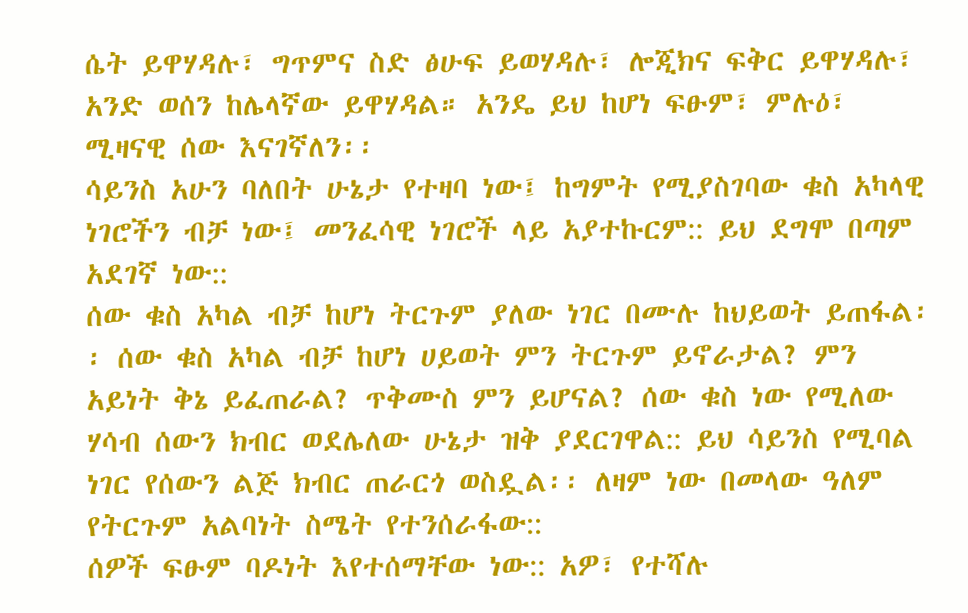ሴት ይዋሃዳሉ፣ ግጥምና ስድ ፅሁፍ ይወሃዳሉ፣ ሎጂክና ፍቅር ይዋሃዳሉ፣ አንድ ወሰን ከሌላኛው ይዋሃዳል። አንዴ ይህ ከሆነ ፍፁም፣ ምሉዕ፣ ሚዛናዊ ሰው እናገኛለን፡፡
ሳይንስ አሁን ባለበት ሁኔታ የተዛባ ነው፤ ከግምት የሚያስገባው ቁስ አካላዊ ነገሮችን ብቻ ነው፤ መንፈሳዊ ነገሮች ላይ አያተኩርም:: ይህ ደግሞ በጣም አደገኛ ነው::
ሰው ቁስ አካል ብቻ ከሆነ ትርጉም ያለው ነገር በሙሉ ከህይወት ይጠፋል፡፡ ሰው ቁስ አካል ብቻ ከሆነ ሀይወት ምን ትርጉም ይኖራታል? ምን አይነት ቅኔ ይፈጠራል? ጥቅሙስ ምን ይሆናል? ሰው ቁስ ነው የሚለው ሃሳብ ሰውን ክብር ወደሌለው ሁኔታ ዝቅ ያደርገዋል:: ይህ ሳይንስ የሚባል ነገር የሰውን ልጅ ክብር ጠራርጎ ወስዷል፡፡ ለዛም ነው በመላው ዓለም የትርጉም አልባነት ስሜት የተንሰራፋው::
ሰዎች ፍፁም ባዶነት እየተሰማቸው ነው:: አዎ፣ የተሻሉ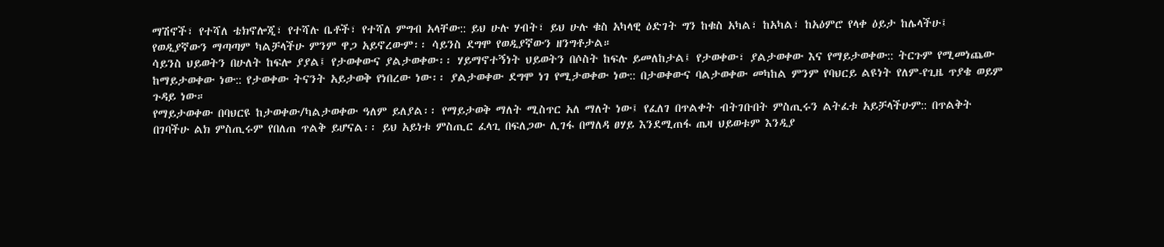ማሽኖች፣ የተሻለ ቴክኖሎጂ፣ የተሻሉ ቤቶች፣ የተሻለ ምግብ አላቸው:: ይህ ሁሉ ሃብት፣ ይህ ሁሉ ቁስ አካላዊ ዕድገት ግን ከቁስ አካል፣ ከአካል፣ ከአዕምሮ የላቀ ዕይታ ከሌላችሁ፤ የወዲያኛውን ማጣጣም ካልቻላችሁ ምንም ዋጋ አይኖረውም፡፡ ሳይንስ ደግሞ የወዲያኛውን ዘንግቶታል።
ሳይንስ ህይወትን በሁለት ከፍሎ ያያል፤ የታወቀውና ያልታወቀው፡፡ ሃይማኖተኝነት ህይወትን በሶስት ከፍሉ ይመለከታል፤ የታወቀው፣ ያልታወቀው እና የማይታወቀው:: ትርጉም የሚመነጨው ከማይታወቀው ነው:: የታወቀው ትናንት አይታወቅ የነበረው ነው፡፡ ያልታወቀው ደግሞ ነገ የሚታወቀው ነው:: በታወቀውና ባልታወቀው መካከል ምንም የባህርይ ልዩነት የለም-የጊዜ ጥያቄ ወይም ጉዳይ ነው።
የማይታወቀው በባህርዩ ከታወቀው/ካልታወቀው ዓለም ይለያል፡፡ የማይታወቅ ማለት ሚስጥር አለ ማለት ነው፤ የፈለገ በጥልቀት ብትገቡበት ምስጢሩን ልትፈቱ አይቻላችሁም:: በጥልቅት በገባችሁ ልክ ምስጢሩም የበለጠ ጥልቅ ይሆናል፡፡ ይህ አይነቱ ምስጢር ፈላጊ በፍለጋው ሊገፋ በማለዳ ፀሃይ እንደሚጠፋ ጤዛ ህይወቱም እንዲያ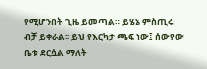የሚሆንበት ጊዜ ይመጣል። ይሄኔ ምስጢሩ ብቻ ይቀራል፡፡ ይህ የእርካታ ጫፍ ነው፤ ሰውየው ቤቱ ደርሷል ማለት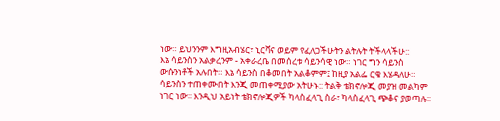ነው። ይህንንም እግዚአብሄር፣ ኒርቫና ወይም የፈለጋችሁትን ልትሉት ትችላላችሁ::
እኔ ሳይንስን አልቃረንም - አቀራረቤ በመሰረቱ ሳይንሳዊ ነው። ነገር ግን ሳይንስ ውሱንነቶች አሉበት። እኔ ሳይንስ በቆመበት አልቆምም፤ ከዚያ አልፌ ርቄ እሄዳለሁ።
ሳይንስን ተጠቀሙበት እንጂ መጠቀሚያው አትሁኑ:: ትልቅ ቴክኖሎጂ መያዝ መልካም ነገር ነው፡፡ እንዲህ አይነት ቴክኖሎጂዎች ካላስፈላጊ ስራ፣ ካላስፈላጊ ጭቆና ያወጣሉ፡፡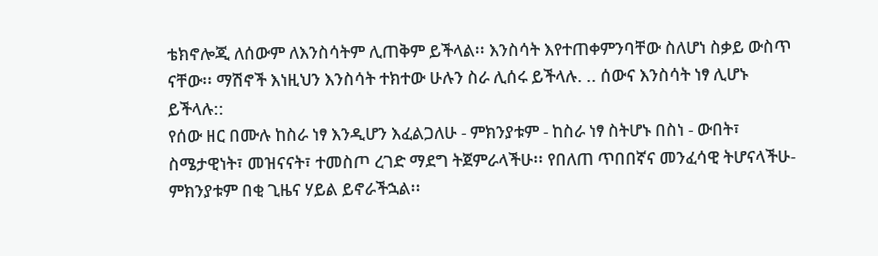ቴክኖሎጂ ለሰውም ለእንስሳትም ሊጠቅም ይችላል፡፡ እንስሳት እየተጠቀምንባቸው ስለሆነ ስቃይ ውስጥ ናቸው፡፡ ማሽኖች እነዚህን እንስሳት ተክተው ሁሉን ስራ ሊሰሩ ይችላሉ. .. ሰውና እንስሳት ነፃ ሊሆኑ ይችላሉ::
የሰው ዘር በሙሉ ከስራ ነፃ እንዲሆን እፈልጋለሁ - ምክንያቱም - ከስራ ነፃ ስትሆኑ በስነ - ውበት፣ ስሜታዊነት፣ መዝናናት፣ ተመስጦ ረገድ ማደግ ትጀምራላችሁ፡፡ የበለጠ ጥበበኛና መንፈሳዊ ትሆናላችሁ- ምክንያቱም በቂ ጊዜና ሃይል ይኖራችኋል፡፡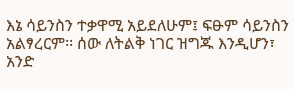እኔ ሳይንስን ተቃዋሚ አይደለሁም፤ ፍፁም ሳይንስን አልፃረርም፡፡ ሰው ለትልቅ ነገር ዝግጁ እንዲሆን፣ አንድ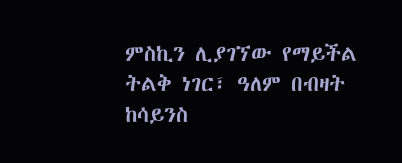ምስኪን ሊያገኘው የማይችል ትልቅ ነገር፣ ዓለም በብዛት ከሳይንስ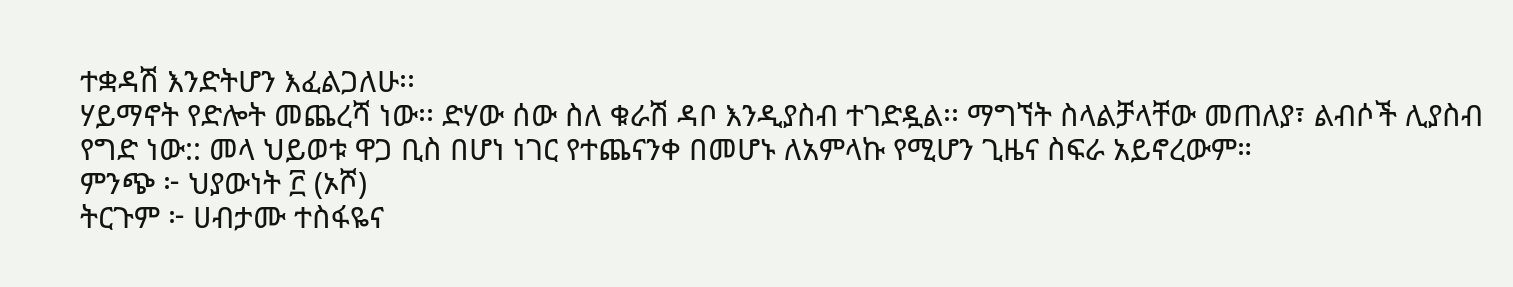ተቋዳሽ እንድትሆን እፈልጋለሁ፡፡
ሃይማኖት የድሎት መጨረሻ ነው፡፡ ድሃው ሰው ስለ ቁራሽ ዳቦ እንዲያስብ ተገድዷል፡፡ ማግኘት ስላልቻላቸው መጠለያ፣ ልብሶች ሊያስብ የግድ ነው:: መላ ህይወቱ ዋጋ ቢስ በሆነ ነገር የተጨናንቀ በመሆኑ ለአምላኩ የሚሆን ጊዜና ስፍራ አይኖረውም።
ምንጭ ፦ ህያውነት ፫ (ኦሾ)
ትርጉም ፦ ሀብታሙ ተስፋዬና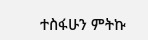ተስፋሁን ምትኩ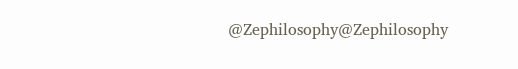@Zephilosophy@Zephilosophy